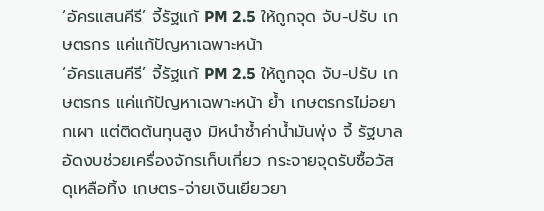‘อัครแสนคีรี’ จี้รัฐแก้ PM 2.5 ให้ถูกจุด จับ-ปรับ เกษตรกร แค่แก้ปัญหาเฉพาะหน้า
‘อัครแสนคีรี’ จี้รัฐแก้ PM 2.5 ให้ถูกจุด จับ-ปรับ เกษตรกร แค่แก้ปัญหาเฉพาะหน้า ย้ำ เกษตรกรไม่อยากเผา แต่ติดต้นทุนสูง มิหนำซ้ำค่าน้ำมันพุ่ง จี้ รัฐบาลอัดงบช่วยเครื่องจักรเก็บเกี่ยว กระจายจุดรับซื้อวัสดุเหลือทิ้ง เกษตร-จ่ายเงินเยียวยา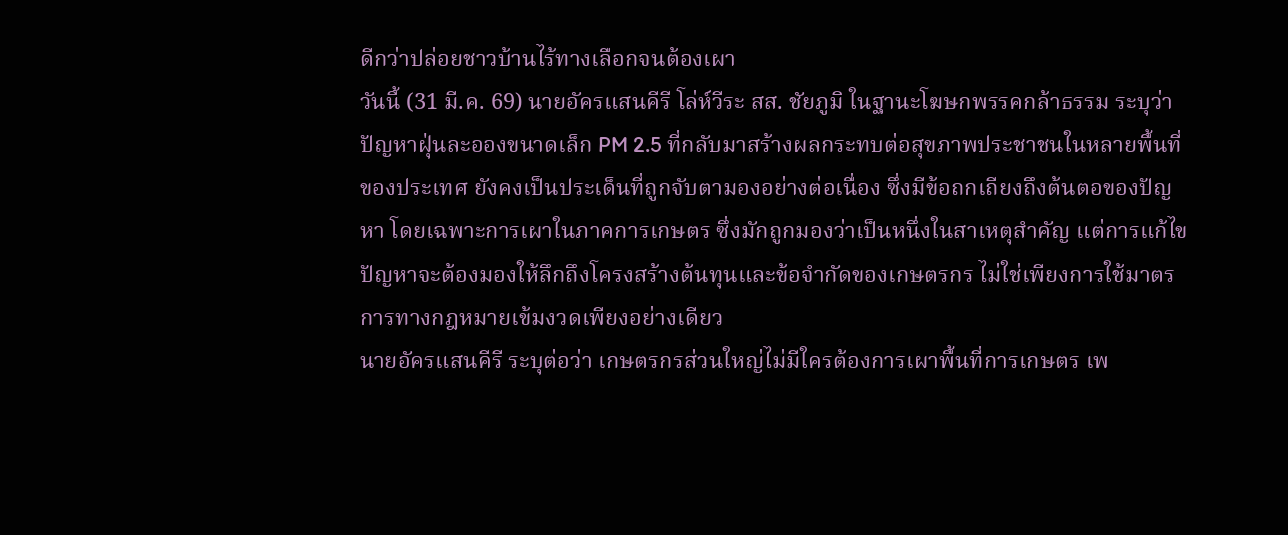ดีกว่าปล่อยชาวบ้านไร้ทางเลือกจนต้องเผา
วันนี้ (31 มี.ค. 69) นายอัครแสนคีรี โล่ห์วีระ สส. ชัยภูมิ ในฐานะโฆษกพรรคกล้าธรรม ระบุว่า ปัญหาฝุ่นละอองขนาดเล็ก PM 2.5 ที่กลับมาสร้างผลกระทบต่อสุขภาพประชาชนในหลายพื้นที่ของประเทศ ยังคงเป็นประเด็นที่ถูกจับตามองอย่างต่อเนื่อง ซึ่งมีข้อถกเถียงถึงต้นตอของปัญหา โดยเฉพาะการเผาในภาคการเกษตร ซึ่งมักถูกมองว่าเป็นหนึ่งในสาเหตุสำคัญ แต่การแก้ไขปัญหาจะต้องมองให้ลึกถึงโครงสร้างต้นทุนและข้อจำกัดของเกษตรกร ไม่ใช่เพียงการใช้มาตรการทางกฎหมายเข้มงวดเพียงอย่างเดียว
นายอัครแสนคีรี ระบุต่อว่า เกษตรกรส่วนใหญ่ไม่มีใครต้องการเผาพื้นที่การเกษตร เพ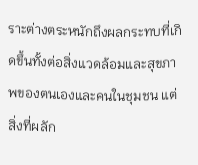ราะต่างตระหนักถึงผลกระทบที่เกิดขึ้นทั้งต่อสิ่งแวดล้อมและสุขภาพของตนเองและคนในชุมชน แต่สิ่งที่ผลัก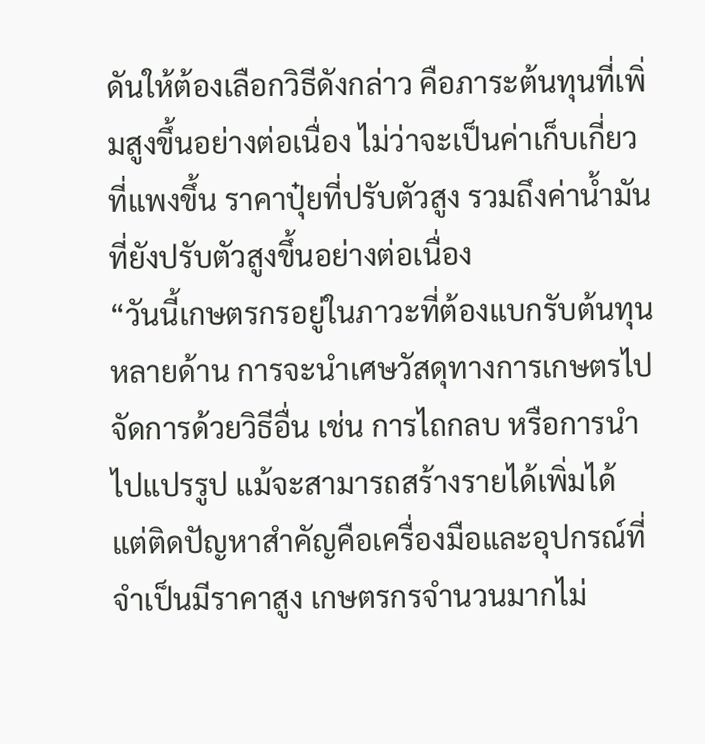ดันให้ต้องเลือกวิธีดังกล่าว คือภาระต้นทุนที่เพิ่มสูงขึ้นอย่างต่อเนื่อง ไม่ว่าจะเป็นค่าเก็บเกี่ยวที่แพงขึ้น ราคาปุ๋ยที่ปรับตัวสูง รวมถึงค่าน้ำมันที่ยังปรับตัวสูงขึ้นอย่างต่อเนื่อง
“วันนี้เกษตรกรอยู่ในภาวะที่ต้องแบกรับต้นทุนหลายด้าน การจะนำเศษวัสดุทางการเกษตรไปจัดการด้วยวิธีอื่น เช่น การไถกลบ หรือการนำไปแปรรูป แม้จะสามารถสร้างรายได้เพิ่มได้ แต่ติดปัญหาสำคัญคือเครื่องมือและอุปกรณ์ที่จำเป็นมีราคาสูง เกษตรกรจำนวนมากไม่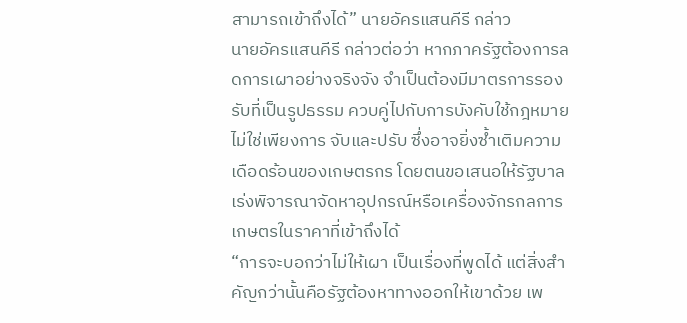สามารถเข้าถึงได้” นายอัครแสนคีรี กล่าว
นายอัครแสนคีรี กล่าวต่อว่า หากภาครัฐต้องการลดการเผาอย่างจริงจัง จำเป็นต้องมีมาตรการรองรับที่เป็นรูปธรรม ควบคู่ไปกับการบังคับใช้กฎหมาย ไม่ใช่เพียงการ จับและปรับ ซึ่งอาจยิ่งซ้ำเติมความเดือดร้อนของเกษตรกร โดยตนขอเสนอให้รัฐบาลเร่งพิจารณาจัดหาอุปกรณ์หรือเครื่องจักรกลการเกษตรในราคาที่เข้าถึงได้
“การจะบอกว่าไม่ให้เผา เป็นเรื่องที่พูดได้ แต่สิ่งสำคัญกว่านั้นคือรัฐต้องหาทางออกให้เขาด้วย เพ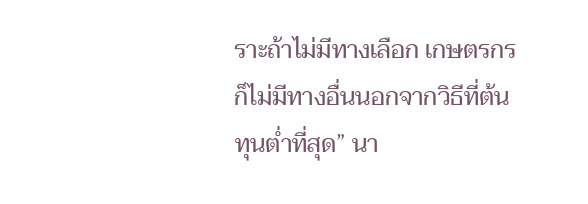ราะถ้าไม่มีทางเลือก เกษตรกรก็ไม่มีทางอื่นนอกจากวิธีที่ต้นทุนต่ำที่สุด” นา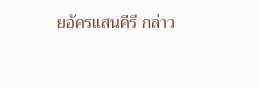ยอัครแสนคีรี กล่าว